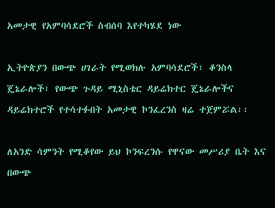አመታዊ የአምባሳደሮች ስብሰባ እየተካሄደ ነው

ኢትዮጵያን በውጭ ሀገራት የሚወክሉ አምባሳደሮች፣ ቆንስላ ጄኔራሎች፣ የውጭ ጉዳይ ሚኒስቴር ዳይሬክተር ጄኔራሎችና ዳይሬክተሮች የተሳተፉበት አመታዊ ኮንፈረንስ ዛሬ ተጀምሯል፡፡

ለአንድ ሳምንት የሚቆየው ይህ ኮንፍረንሱ የዋናው መሥሪያ ቤት እና በውጭ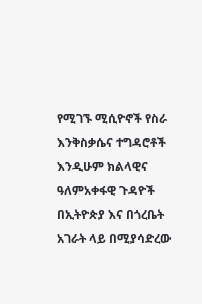የሚገኙ ሚሲዮኖች የስራ እንቅስቃሴና ተግዳሮቶች እንዲሁም ክልላዊና ዓለምአቀፋዊ ጉዳዮች በኢትዮጵያ እና በጎረቤት አገራት ላይ በሚያሳድረው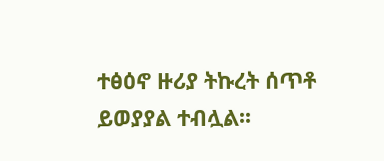ተፅዕኖ ዙሪያ ትኩረት ሰጥቶ ይወያያል ተብሏል፡፡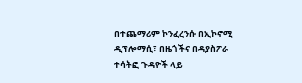በተጨማሪም ኮንፈረንሱ በኢኮኖሚ ዲፕሎማሲ፣ በዜጎችና በዳያስፖራ ተሳትፎ ጉዳዮች ላይ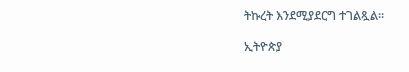ትኩረት እንደሚያደርግ ተገልጿል፡፡

ኢትዮጵያ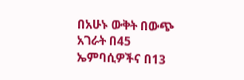በአሁኑ ውቅት በውጭ አገራት በ45 ኤምባሲዎችና በ13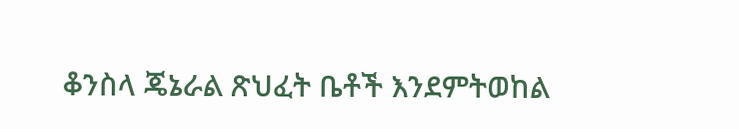ቆንስላ ጄኔራል ጽህፈት ቤቶች እንደምትወከል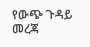የውጭ ጉዳይ መረጃ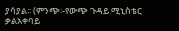ያሳያል፡፡ (ምንጭ፡-የውጭ ጉዳይ ሚኒስቴር ቃልአቀባይ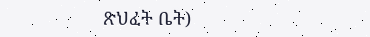ጽህፈት ቤት)